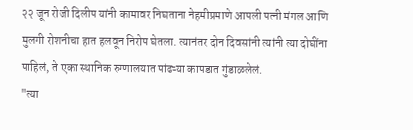२२ जून रोजी दिलीप यांनी कामावर निघताना नेहमीप्रमाणे आपली पत्नी मंगल आणि मुलगी रोशनीचा हात हलवून निरोप घेतला. त्यानंतर दोन दिवसांनी त्यांनी त्या दोघींना पाहिलं, ते एका स्थानिक रुग्णालयात पांढऱ्या कापडात गुंडाळलेलं.
"त्या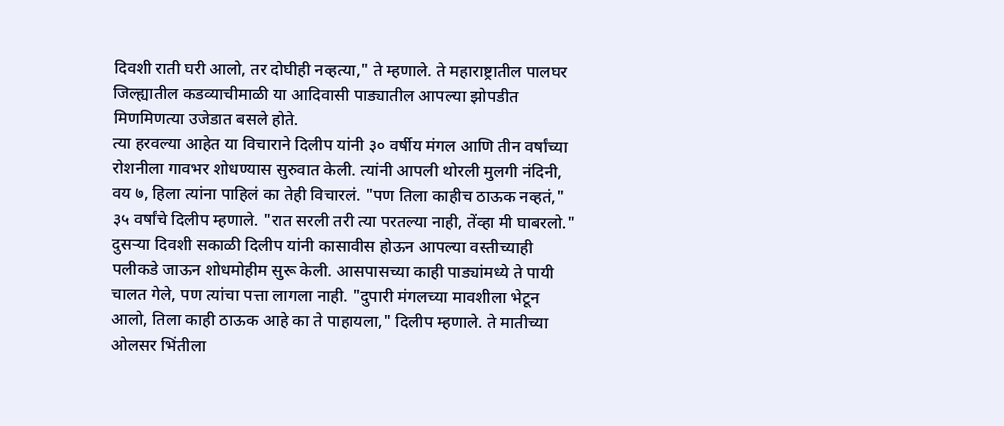दिवशी राती घरी आलो, तर दोघीही नव्हत्या," ते म्हणाले. ते महाराष्ट्रातील पालघर जिल्ह्यातील कडव्याचीमाळी या आदिवासी पाड्यातील आपल्या झोपडीत मिणमिणत्या उजेडात बसले होते.
त्या हरवल्या आहेत या विचाराने दिलीप यांनी ३० वर्षीय मंगल आणि तीन वर्षांच्या रोशनीला गावभर शोधण्यास सुरुवात केली. त्यांनी आपली थोरली मुलगी नंदिनी, वय ७, हिला त्यांना पाहिलं का तेही विचारलं. "पण तिला काहीच ठाऊक नव्हतं," ३५ वर्षांचे दिलीप म्हणाले. "रात सरली तरी त्या परतल्या नाही, तेंव्हा मी घाबरलो."
दुसऱ्या दिवशी सकाळी दिलीप यांनी कासावीस होऊन आपल्या वस्तीच्याही पलीकडे जाऊन शोधमोहीम सुरू केली. आसपासच्या काही पाड्यांमध्ये ते पायी चालत गेले, पण त्यांचा पत्ता लागला नाही. "दुपारी मंगलच्या मावशीला भेटून आलो, तिला काही ठाऊक आहे का ते पाहायला," दिलीप म्हणाले. ते मातीच्या ओलसर भिंतीला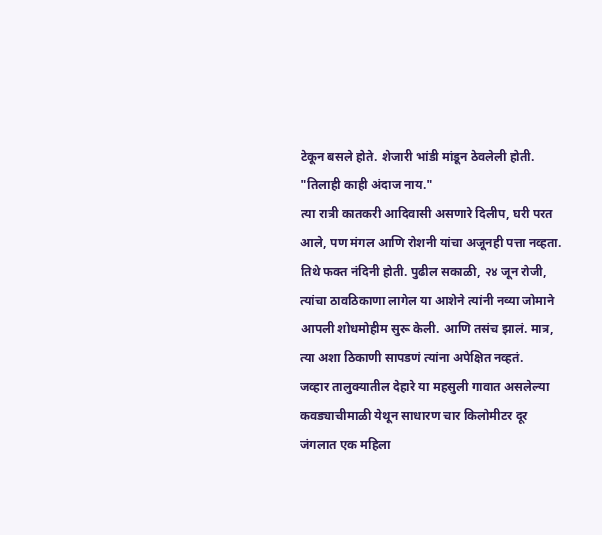टेकून बसले होते. शेजारी भांडी मांडून ठेवलेली होती. "तिलाही काही अंदाज नाय."
त्या रात्री कातकरी आदिवासी असणारे दिलीप, घरी परत आले, पण मंगल आणि रोशनी यांचा अजूनही पत्ता नव्हता. तिथे फक्त नंदिनी होती. पुढील सकाळी, २४ जून रोजी, त्यांचा ठावठिकाणा लागेल या आशेने त्यांनी नव्या जोमाने आपली शोधमोहीम सुरू केली. आणि तसंच झालं. मात्र, त्या अशा ठिकाणी सापडणं त्यांना अपेक्षित नव्हतं.
जव्हार तालुक्यातील देहारे या महसुली गावात असलेल्या कवड्याचीमाळी येथून साधारण चार किलोमीटर दूर जंगलात एक महिला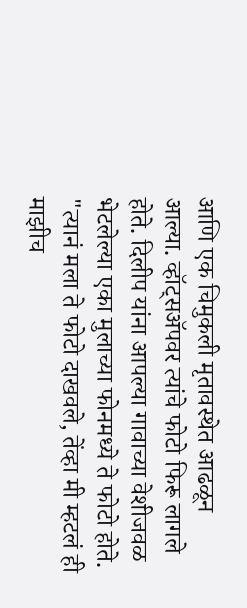आणि एक चिमुकली मृतावस्थेत आढळून आल्या. व्हॉट्सॲपवर त्यांचे फोटो फिरू लागले होते. दिलीप यांना आपल्या गावाच्या वेशीजवळ भेटलेल्या एका मुलाच्या फोनमध्ये ते फोटो होते. "त्यानं मला ते फोटो दाखवले, तेंव्हा मी म्हटलं ही माझीच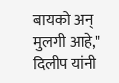बायको अन् मुलगी आहे," दिलीप यांनी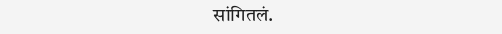सांगितलं.